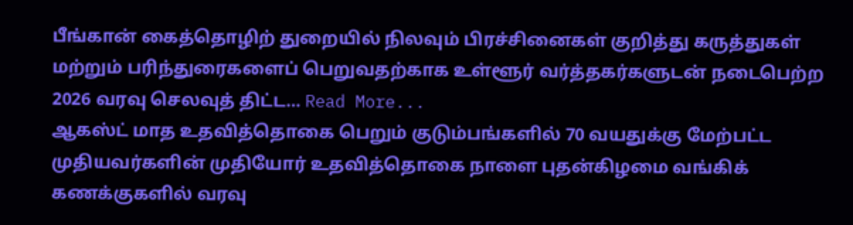பீங்கான் கைத்தொழிற் துறையில் நிலவும் பிரச்சினைகள் குறித்து கருத்துகள் மற்றும் பரிந்துரைகளைப் பெறுவதற்காக உள்ளூர் வர்த்தகர்களுடன் நடைபெற்ற 2026 வரவு செலவுத் திட்ட… Read More...
ஆகஸ்ட் மாத உதவித்தொகை பெறும் குடும்பங்களில் 70 வயதுக்கு மேற்பட்ட முதியவர்களின் முதியோர் உதவித்தொகை நாளை புதன்கிழமை வங்கிக் கணக்குகளில் வரவு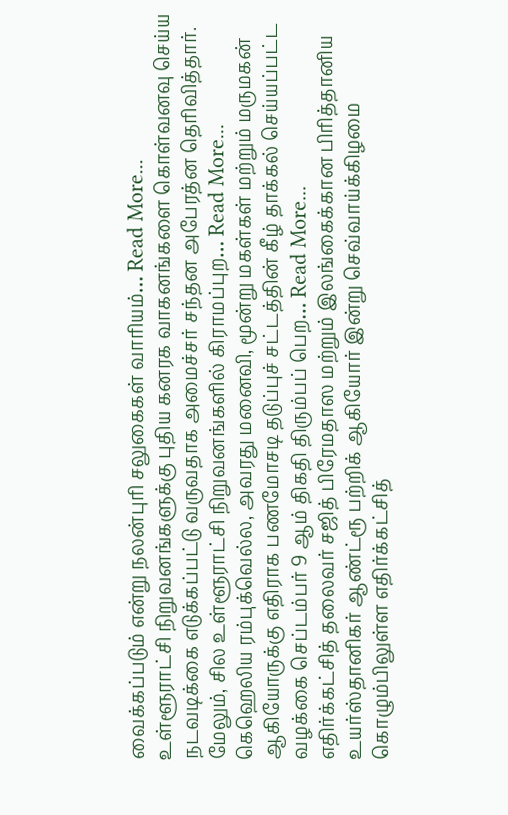வைக்கப்படும் என்று நலன்புரி சலுகைகள் வாரியம்… Read More...
உள்ளூராட்சி நிறுவனங்களுக்கு புதிய கனரக வாகனங்களை கொள்வனவு செய்ய நடவடிக்கை எடுக்கப்பட்டு வருவதாக அமைச்சர் சந்தன அபேரத்ன தெரிவித்தார்.
மேலும், சில உள்ளூராட்சி நிறுவனங்களில் கிராமப்புற… Read More...
கெஹெலிய ரம்புக்வெல்ல, அவரது மனைவி, மூன்று மகள்கள் மற்றும் மருமகன் ஆகியோருக்கு எதிராக பணமோசடி தடுப்புச் சட்டத்தின் கீழ் தாக்கல் செய்யப்பட்ட வழக்கை செப்டம்பர் 9 ஆம் திகதி திரும்பப் பெற… Read More...
எதிர்க்கட்சித் தலைவர் சஜித் பிரேமதாஸ மற்றும் இலங்கைக்கான பிரித்தானிய உயர்ஸ்தானிகர் ஆண்ட்ரூ பற்றிக் ஆகியோர் இன்று செவ்வாய்க்கிழமை கொழும்பிலுள்ள எதிர்க்கட்சித்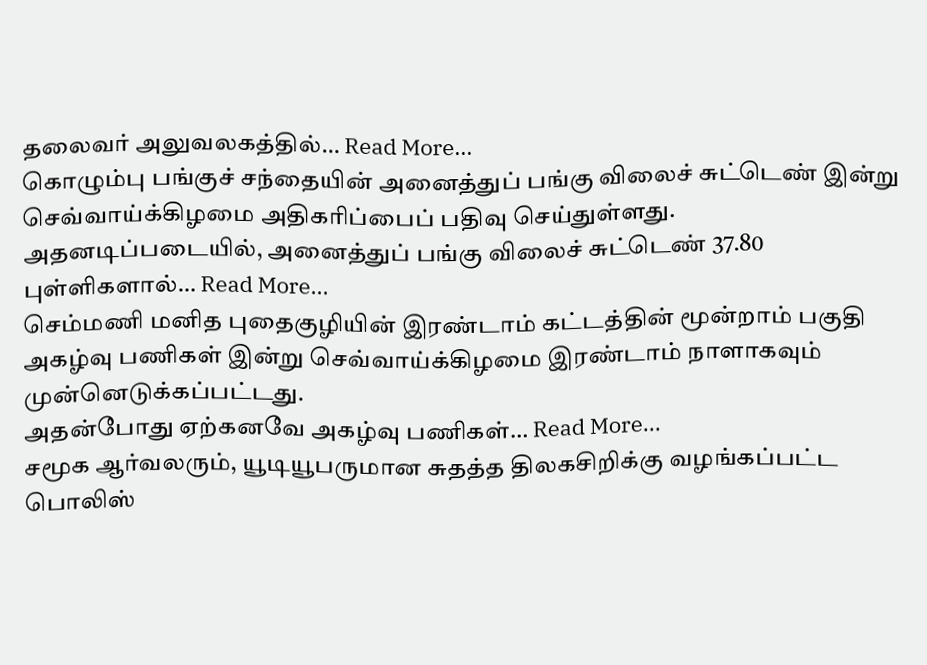தலைவர் அலுவலகத்தில்… Read More...
கொழும்பு பங்குச் சந்தையின் அனைத்துப் பங்கு விலைச் சுட்டெண் இன்று செவ்வாய்க்கிழமை அதிகரிப்பைப் பதிவு செய்துள்ளது.
அதனடிப்படையில், அனைத்துப் பங்கு விலைச் சுட்டெண் 37.80 புள்ளிகளால்… Read More...
செம்மணி மனித புதைகுழியின் இரண்டாம் கட்டத்தின் மூன்றாம் பகுதி அகழ்வு பணிகள் இன்று செவ்வாய்க்கிழமை இரண்டாம் நாளாகவும் முன்னெடுக்கப்பட்டது.
அதன்போது ஏற்கனவே அகழ்வு பணிகள்… Read More...
சமூக ஆர்வலரும், யூடியூபருமான சுதத்த திலகசிறிக்கு வழங்கப்பட்ட பொலிஸ்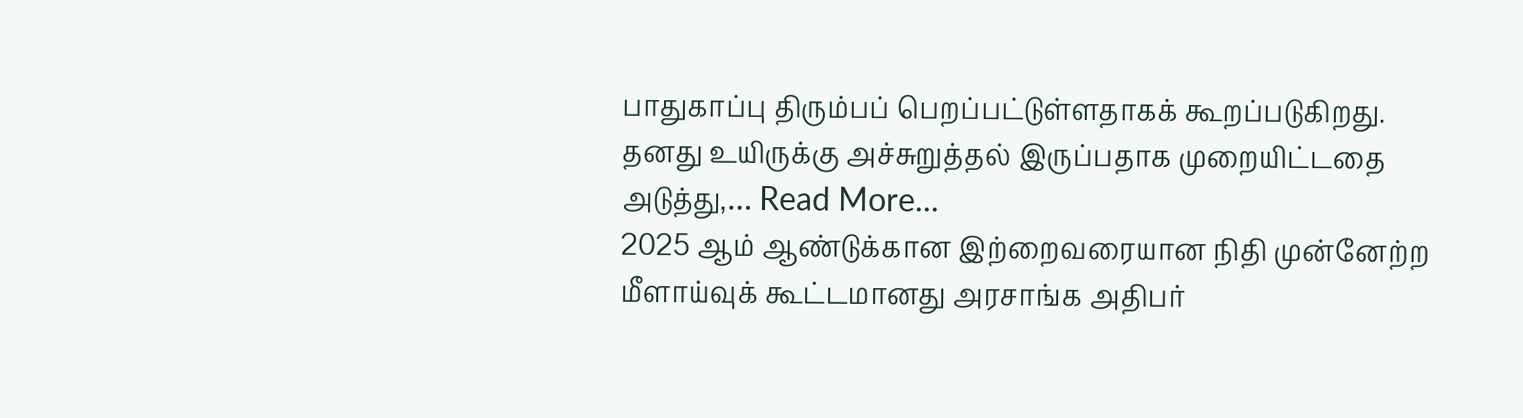பாதுகாப்பு திரும்பப் பெறப்பட்டுள்ளதாகக் கூறப்படுகிறது.
தனது உயிருக்கு அச்சுறுத்தல் இருப்பதாக முறையிட்டதை அடுத்து,… Read More...
2025 ஆம் ஆண்டுக்கான இற்றைவரையான நிதி முன்னேற்ற மீளாய்வுக் கூட்டமானது அரசாங்க அதிபர்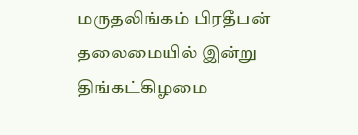மருதலிங்கம் பிரதீபன் தலைமையில் இன்று திங்கட்கிழமை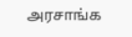அரசாங்க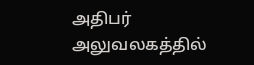அதிபர் அலுவலகத்தில்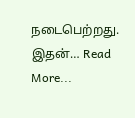நடைபெற்றது.
இதன்… Read More...